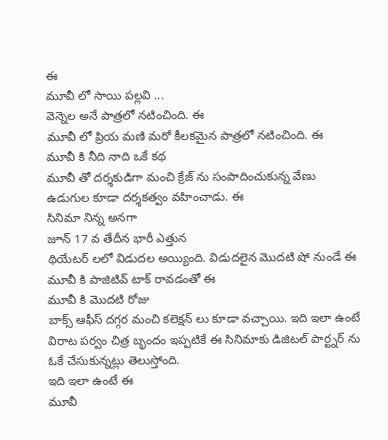ఈ
మూవీ లో సాయి పల్లవి ...
వెన్నెల అనే పాత్రలో నటించింది. ఈ
మూవీ లో ప్రియ మణి మరో కీలకమైన పాత్రలో నటించింది. ఈ
మూవీ కి నీది నాది ఒకే కథ
మూవీ తో దర్శకుడిగా మంచి క్రేజ్ ను సంపాదించుకున్న వేణు ఉడుగుల కూడా దర్శకత్వం వహించాడు. ఈ
సినిమా నిన్న అనగా
జూన్ 17 వ తేదీన భారీ ఎత్తున
థియేటర్ లలో విడుదల అయ్యింది. విడుదలైన మొదటి షో నుండే ఈ
మూవీ కి పాజిటివ్ టాక్ రావడంతో ఈ
మూవీ కి మొదటి రోజు
బాక్స్ ఆఫీస్ దగ్గర మంచి కలెక్షన్ లు కూడా వచ్చాయి. ఇది ఇలా ఉంటే విరాట పర్వం చిత్ర బృందం ఇప్పటికే ఈ సినిమాకు డిజిటల్ పార్ట్నర్ ను ఓకే చేసుకున్నట్లు తెలుస్తోంది.
ఇది ఇలా ఉంటే ఈ
మూవీ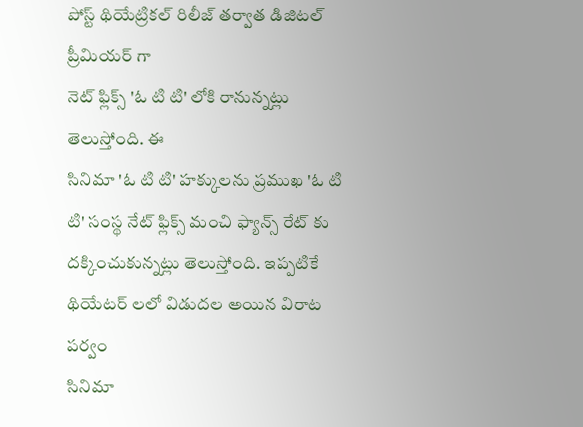పోస్ట్ థియేట్రికల్ రిలీజ్ తర్వాత డిజిటల్ ప్రీమియర్ గా
నెట్ ఫ్లిక్స్ 'ఓ టి టి' లోకి రానున్నట్లు తెలుస్తోంది. ఈ
సినిమా 'ఓ టి టి' హక్కులను ప్రముఖ 'ఓ టి టి' సంస్థ నేట్ ఫ్లిక్స్ మంచి ఫ్యాన్స్ రేట్ కు దక్కించుకున్నట్లు తెలుస్తోంది. ఇప్పటికే
థియేటర్ లలో విడుదల అయిన విరాట పర్వం
సినిమా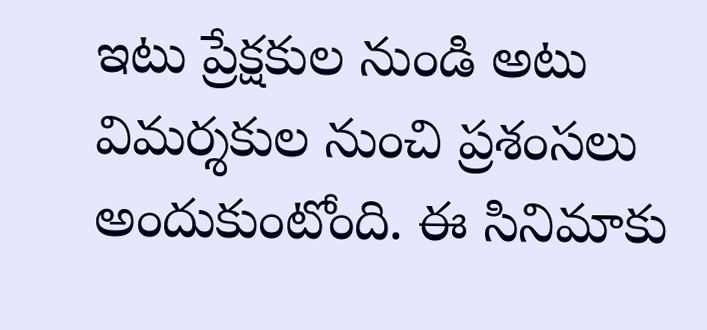ఇటు ప్రేక్షకుల నుండి అటు విమర్శకుల నుంచి ప్రశంసలు అందుకుంటోంది. ఈ సినిమాకు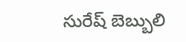సురేష్ బెబ్బులి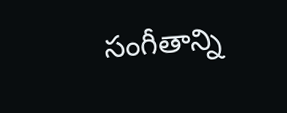సంగీతాన్ని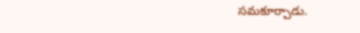సమకూర్చాడు.